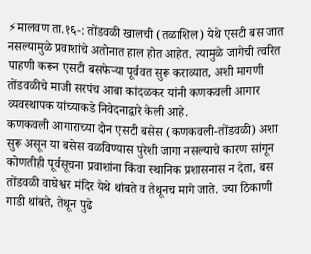⚡मालवण ता.१६-: तोंडवळी खालची (तळाशिल) येथे एसटी बस जात नसल्यामुळे प्रवाशांचे अतोनात हाल होत आहेत. त्यामुळे जागेची त्वरित पाहणी करून एसटी बसफेऱ्या पूर्ववत सुरू कराव्यात, अशी मागणी तोंडवळीचे माजी सरपंच आबा कांदळकर यांनी कणकवली आगार व्यवस्थापक यांच्याकडे निवेदनाद्वारे केली आहे.
कणकवली आगाराच्या दोन एसटी बसेस (कणकवली-तोंडवळी) अशा सुरू असून या बसेस वळविण्यास पुरेशी जागा नसल्याचे कारण सांगून कोणतीही पूर्वसूचना प्रवाशांना किंवा स्थानिक प्रशासनास न देता, बस तोंडवळी वाघेश्वर मंदिर येथे थांबते व तेथूनच मागे जाते. ज्या ठिकाणी गाडी थांबते, तेथून पुढे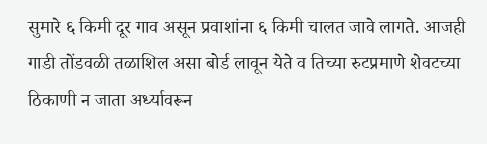सुमारे ६ किमी दूर गाव असून प्रवाशांना ६ किमी चालत जावे लागते. आजही गाडी तोंडवळी तळाशिल असा बोर्ड लावून येते व तिच्या रुटप्रमाणे शेवटच्या ठिकाणी न जाता अर्ध्यावरून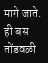मागे जाते. ही बस तोंडवळी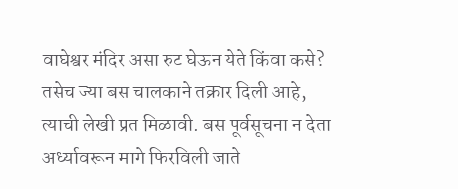वाघेश्वर मंदिर असा रुट घेऊन येते किंवा कसे? तसेच ज्या बस चालकाने तक्रार दिली आहे, त्याची लेखी प्रत मिळावी. बस पूर्वसूचना न देता अर्ध्यावरून मागे फिरविली जाते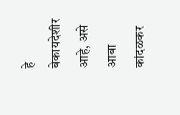हे बेकायदेशीर आहे, असे आबा कांदळकर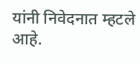यांनी निवेदनात म्हटले आहे.